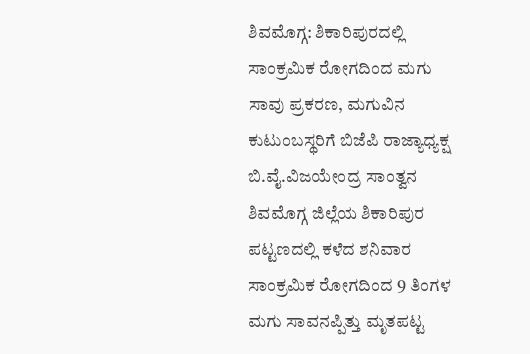ಶಿವಮೊಗ್ಗ: ಶಿಕಾರಿಪುರದಲ್ಲಿ ಸಾಂಕ್ರಮಿಕ ರೋಗದಿಂದ ಮಗು ಸಾವು ಪ್ರಕರಣ, ಮಗುವಿನ ಕುಟುಂಬಸ್ಥರಿಗೆ ಬಿಜೆಪಿ ರಾಜ್ಯಾಧ್ಯಕ್ಷ ಬಿ.ವೈ.ವಿಜಯೇಂದ್ರ ಸಾಂತ್ವನ
ಶಿವಮೊಗ್ಗ ಜಿಲ್ಲೆಯ ಶಿಕಾರಿಪುರ ಪಟ್ಟಣದಲ್ಲಿ ಕಳೆದ ಶನಿವಾರ ಸಾಂಕ್ರಮಿಕ ರೋಗದಿಂದ 9 ತಿಂಗಳ ಮಗು ಸಾವನಪ್ಪಿತ್ತು ಮೃತಪಟ್ಟ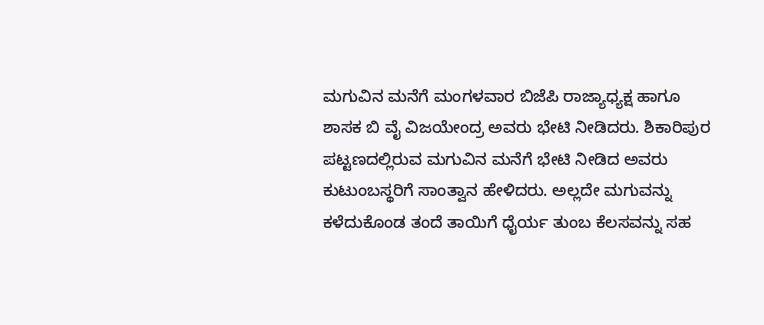ಮಗುವಿನ ಮನೆಗೆ ಮಂಗಳವಾರ ಬಿಜೆಪಿ ರಾಜ್ಯಾಧ್ಯಕ್ಷ ಹಾಗೂ ಶಾಸಕ ಬಿ ವೈ ವಿಜಯೇಂದ್ರ ಅವರು ಭೇಟಿ ನೀಡಿದರು. ಶಿಕಾರಿಪುರ ಪಟ್ಟಣದಲ್ಲಿರುವ ಮಗುವಿನ ಮನೆಗೆ ಭೇಟಿ ನೀಡಿದ ಅವರು ಕುಟುಂಬಸ್ಥರಿಗೆ ಸಾಂತ್ವಾನ ಹೇಳಿದರು. ಅಲ್ಲದೇ ಮಗುವನ್ನು ಕಳೆದುಕೊಂಡ ತಂದೆ ತಾಯಿಗೆ ಧೈರ್ಯ ತುಂಬ ಕೆಲಸವನ್ನು ಸಹ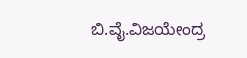ಬಿ.ವೈ.ವಿಜಯೇಂದ್ರ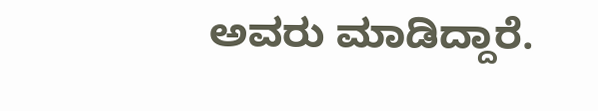ಅವರು ಮಾಡಿದ್ದಾರೆ.